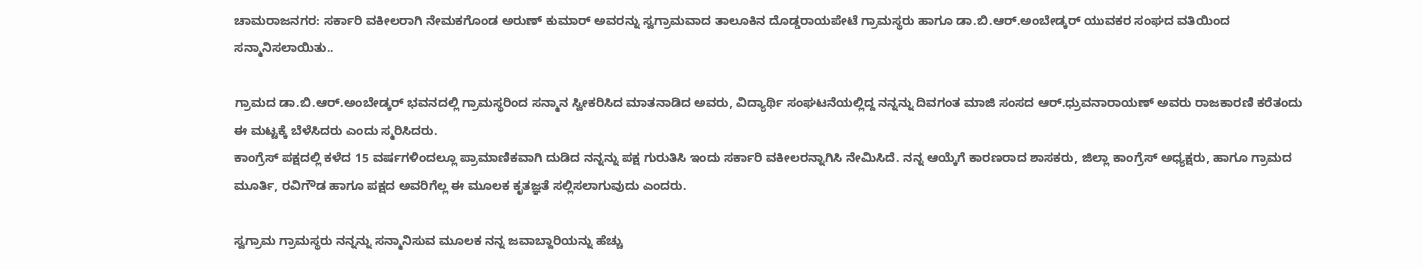ಚಾಮರಾಜನಗರ: ಸರ್ಕಾರಿ ವಕೀಲರಾಗಿ ನೇಮಕಗೊಂಡ ಅರುಣ್ ಕುಮಾರ್ ಅವರನ್ನು ಸ್ವಗ್ರಾಮವಾದ ತಾಲೂಕಿನ ದೊಡ್ಡರಾಯಪೇಟೆ ಗ್ರಾಮಸ್ಥರು ಹಾಗೂ ಡಾ.ಬಿ.ಆರ್.ಅಂಬೇಡ್ಕರ್ ಯುವಕರ ಸಂಘದ ವತಿಯಿಂದ ಸನ್ಮಾನಿಸಲಾಯಿತು..

ಗ್ರಾಮದ ಡಾ.ಬಿ.ಆರ್.ಅಂಬೇಡ್ಕರ್ ಭವನದಲ್ಲಿ ಗ್ರಾಮಸ್ಥರಿಂದ ಸನ್ಮಾನ ಸ್ವೀಕರಿಸಿದ ಮಾತನಾಡಿದ ಅವರು, ವಿದ್ಯಾರ್ಥಿ ಸಂಘಟನೆಯಲ್ಲಿದ್ದ ನನ್ನನ್ನು ದಿವಗಂತ ಮಾಜಿ ಸಂಸದ ಆರ್.ಧ್ರುವನಾರಾಯಣ್ ಅವರು ರಾಜಕಾರಣಿ ಕರೆತಂದು ಈ ಮಟ್ಟಕ್ಕೆ ಬೆಳೆಸಿದರು ಎಂದು ಸ್ಮರಿಸಿದರು.
ಕಾಂಗ್ರೆಸ್ ಪಕ್ಷದಲ್ಲಿ ಕಳೆದ 15 ವರ್ಷಗಳಿಂದಲ್ಲೂ ಪ್ರಾಮಾಣಿಕವಾಗಿ ದುಡಿದ ನನ್ನನ್ನು ಪಕ್ಷ ಗುರುತಿಸಿ ಇಂದು ಸರ್ಕಾರಿ ವಕೀಲರನ್ನಾಗಿಸಿ ನೇಮಿಸಿದೆ. ನನ್ನ ಆಯ್ಕೆಗೆ ಕಾರಣರಾದ ಶಾಸಕರು, ಜಿಲ್ಲಾ ಕಾಂಗ್ರೆಸ್ ಅಧ್ಯಕ್ಷರು, ಹಾಗೂ ಗ್ರಾಮದ ಮೂರ್ತಿ, ರವಿಗೌಡ ಹಾಗೂ ಪಕ್ಷದ ಅವರಿಗೆಲ್ಲ ಈ ಮೂಲಕ ಕೃತಜ್ಞತೆ ಸಲ್ಲಿಸಲಾಗುವುದು ಎಂದರು.

ಸ್ವಗ್ರಾಮ ಗ್ರಾಮಸ್ಥರು ನನ್ನನ್ನು ಸನ್ಮಾನಿಸುವ ಮೂಲಕ ನನ್ನ ಜವಾಬ್ದಾರಿಯನ್ನು ಹೆಚ್ಚು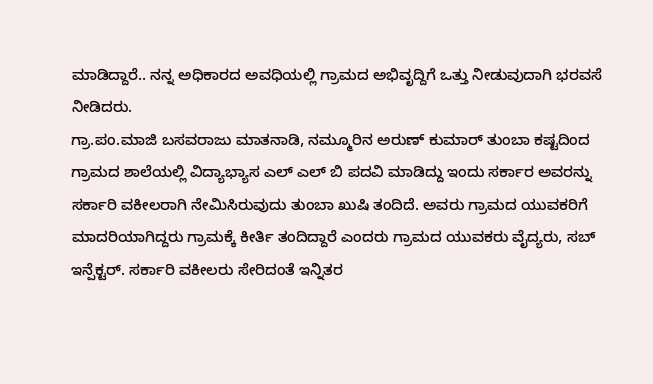ಮಾಡಿದ್ದಾರೆ.. ನನ್ನ ಅಧಿಕಾರದ ಅವಧಿಯಲ್ಲಿ ಗ್ರಾಮದ ಅಭಿವೃದ್ದಿಗೆ ಒತ್ತು ನೀಡುವುದಾಗಿ ಭರವಸೆ ನೀಡಿದರು.
ಗ್ರಾ.ಪಂ.ಮಾಜಿ ಬಸವರಾಜು ಮಾತನಾಡಿ, ನಮ್ಮೂರಿನ ಅರುಣ್ ಕುಮಾರ್ ತುಂಬಾ ಕಷ್ಟದಿಂದ ಗ್ರಾಮದ ಶಾಲೆಯಲ್ಲಿ ವಿದ್ಯಾಭ್ಯಾಸ ಎಲ್ ಎಲ್ ಬಿ ಪದವಿ ಮಾಡಿದ್ದು ಇಂದು ಸರ್ಕಾರ ಅವರನ್ನು ಸರ್ಕಾರಿ ವಕೀಲರಾಗಿ ನೇಮಿಸಿರುವುದು ತುಂಬಾ ಖುಷಿ ತಂದಿದೆ. ಅವರು ಗ್ರಾಮದ ಯುವಕರಿಗೆ ಮಾದರಿಯಾಗಿದ್ದರು ಗ್ರಾಮಕ್ಕೆ ಕೀರ್ತಿ ತಂದಿದ್ದಾರೆ ಎಂದರು ಗ್ರಾಮದ ಯುವಕರು ವೈದ್ಯರು, ಸಬ್ ಇನ್ಪೆಕ್ಟರ್. ಸರ್ಕಾರಿ ವಕೀಲರು ಸೇರಿದಂತೆ ಇನ್ನಿತರ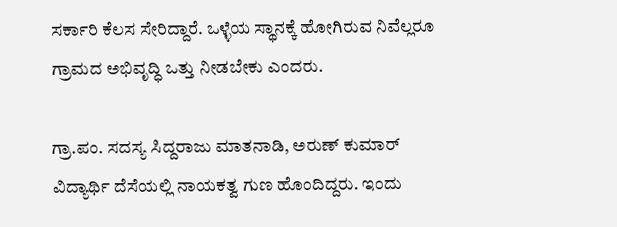ಸರ್ಕಾರಿ ಕೆಲಸ ಸೇರಿದ್ದಾರೆ. ಒಳ್ಳೆಯ ಸ್ಥಾನಕ್ಕೆ ಹೋಗಿರುವ ನಿವೆಲ್ಲರೂ ಗ್ರಾಮದ ಅಭಿವೃದ್ಧಿ ಒತ್ತು ನೀಡಬೇಕು ಎಂದರು.

ಗ್ರಾ.ಪಂ. ಸದಸ್ಯ ಸಿದ್ದರಾಜು ಮಾತನಾಡಿ, ಅರುಣ್ ಕುಮಾರ್ ವಿದ್ಯಾರ್ಥಿ ದೆಸೆಯಲ್ಲಿ ನಾಯಕತ್ವ ಗುಣ ಹೊಂದಿದ್ದರು. ಇಂದು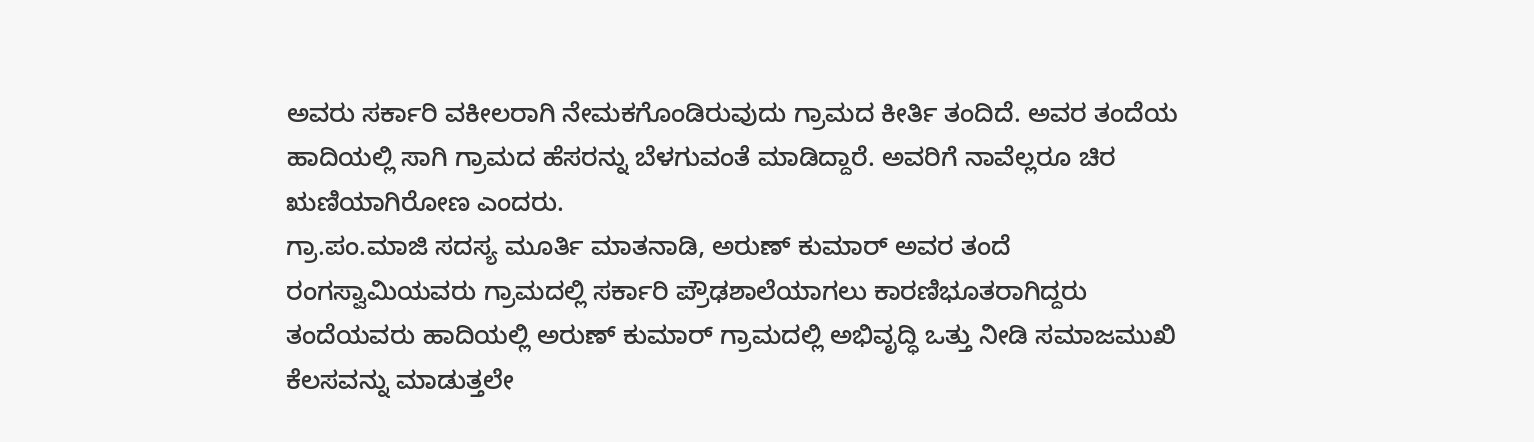ಅವರು ಸರ್ಕಾರಿ ವಕೀಲರಾಗಿ ನೇಮಕಗೊಂಡಿರುವುದು ಗ್ರಾಮದ ಕೀರ್ತಿ ತಂದಿದೆ. ಅವರ ತಂದೆಯ ಹಾದಿಯಲ್ಲಿ ಸಾಗಿ ಗ್ರಾಮದ ಹೆಸರನ್ನು ಬೆಳಗುವಂತೆ ಮಾಡಿದ್ದಾರೆ. ಅವರಿಗೆ ನಾವೆಲ್ಲರೂ ಚಿರ ಋಣಿಯಾಗಿರೋಣ ಎಂದರು.
ಗ್ರಾ.ಪಂ.ಮಾಜಿ ಸದಸ್ಯ ಮೂರ್ತಿ ಮಾತನಾಡಿ, ಅರುಣ್ ಕುಮಾರ್ ಅವರ ತಂದೆ ರಂಗಸ್ವಾಮಿಯವರು ಗ್ರಾಮದಲ್ಲಿ ಸರ್ಕಾರಿ ಪ್ರೌಢಶಾಲೆಯಾಗಲು ಕಾರಣಿಭೂತರಾಗಿದ್ದರು ತಂದೆಯವರು ಹಾದಿಯಲ್ಲಿ ಅರುಣ್ ಕುಮಾರ್ ಗ್ರಾಮದಲ್ಲಿ ಅಭಿವೃದ್ಧಿ ಒತ್ತು ನೀಡಿ ಸಮಾಜಮುಖಿ ಕೆಲಸವನ್ನು ಮಾಡುತ್ತಲೇ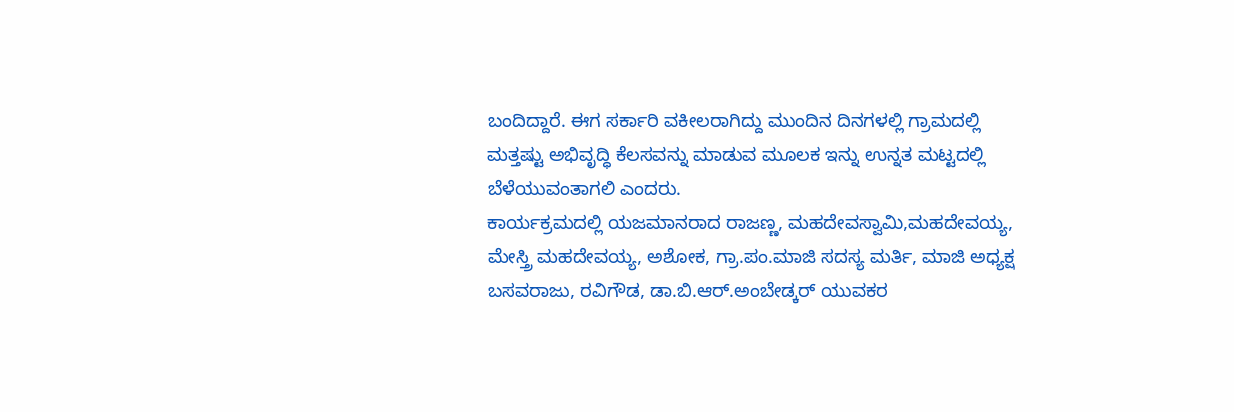ಬಂದಿದ್ದಾರೆ. ಈಗ ಸರ್ಕಾರಿ ವಕೀಲರಾಗಿದ್ದು ಮುಂದಿನ ದಿನಗಳಲ್ಲಿ ಗ್ರಾಮದಲ್ಲಿ ಮತ್ತಷ್ಟು ಅಭಿವೃದ್ಧಿ ಕೆಲಸವನ್ನು ಮಾಡುವ ಮೂಲಕ ಇನ್ನು ಉನ್ನತ ಮಟ್ಟದಲ್ಲಿ ಬೆಳೆಯುವಂತಾಗಲಿ ಎಂದರು.
ಕಾರ್ಯಕ್ರಮದಲ್ಲಿ ಯಜಮಾನರಾದ ರಾಜಣ್ಣ, ಮಹದೇವಸ್ವಾಮಿ,ಮಹದೇವಯ್ಯ, ಮೇಸ್ತ್ರಿ ಮಹದೇವಯ್ಯ, ಅಶೋಕ, ಗ್ರಾ.ಪಂ.ಮಾಜಿ ಸದಸ್ಯ ಮರ್ತಿ, ಮಾಜಿ ಅಧ್ಯಕ್ಷ ಬಸವರಾಜು, ರವಿಗೌಡ, ಡಾ.ಬಿ.ಆರ್.ಅಂಬೇಡ್ಕರ್ ಯುವಕರ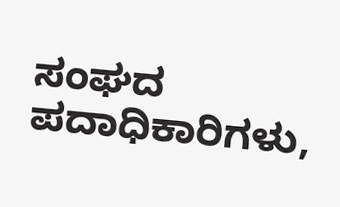ಸಂಘದ ಪದಾಧಿಕಾರಿಗಳು,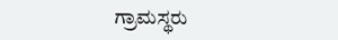ಗ್ರಾಮಸ್ಥರು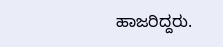ಹಾಜರಿದ್ದರು.